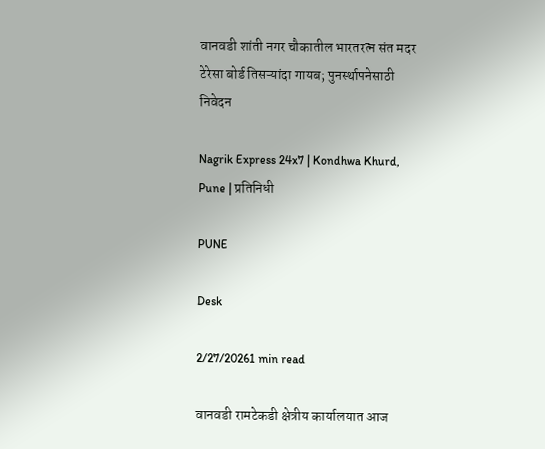वानवडी शांती नगर चौकातील भारतरत्न संत मदर टेरेसा बोर्ड तिसऱ्यांदा गायब; पुनर्स्थापनेसाठी निवेदन

Nagrik Express 24x7 | Kondhwa Khurd, Pune | प्रतिनिधी

PUNE

Desk

2/27/20261 min read

वानवडी रामटेकडी क्षेत्रीय कार्यालयात आज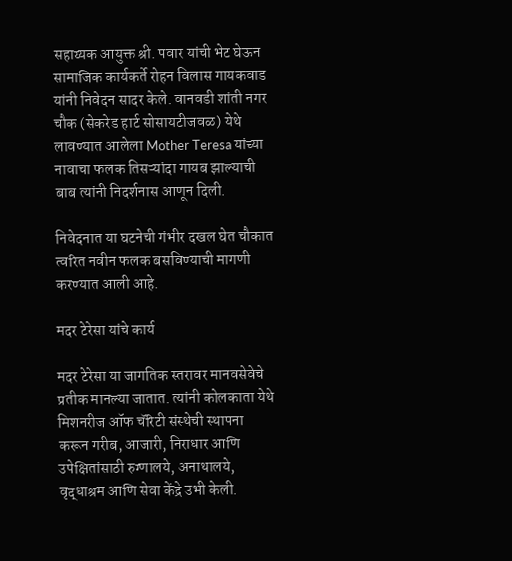सहाय्यक आयुक्त श्री. पवार यांची भेट घेऊन सामाजिक कार्यकर्ते रोहन विलास गायकवाड यांनी निवेदन सादर केले. वानवडी शांती नगर चौक (सेकरेड हार्ट सोसायटीजवळ) येथे लावण्यात आलेला Mother Teresa यांच्या नावाचा फलक तिसऱ्यांदा गायब झाल्याची बाब त्यांनी निदर्शनास आणून दिली.

निवेदनात या घटनेची गंभीर दखल घेत चौकात त्वरित नवीन फलक बसविण्याची मागणी करण्यात आली आहे.

मदर टेरेसा यांचे कार्य

मदर टेरेसा या जागतिक स्तरावर मानवसेवेचे प्रतीक मानल्या जातात. त्यांनी कोलकाता येथे मिशनरीज ऑफ चॅरिटी संस्थेची स्थापना करून गरीब, आजारी, निराधार आणि उपेक्षितांसाठी रुग्णालये, अनाथालये, वृद्धाश्रम आणि सेवा केंद्रे उभी केली.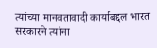त्यांच्या मानवतावादी कार्याबद्दल भारत सरकारने त्यांना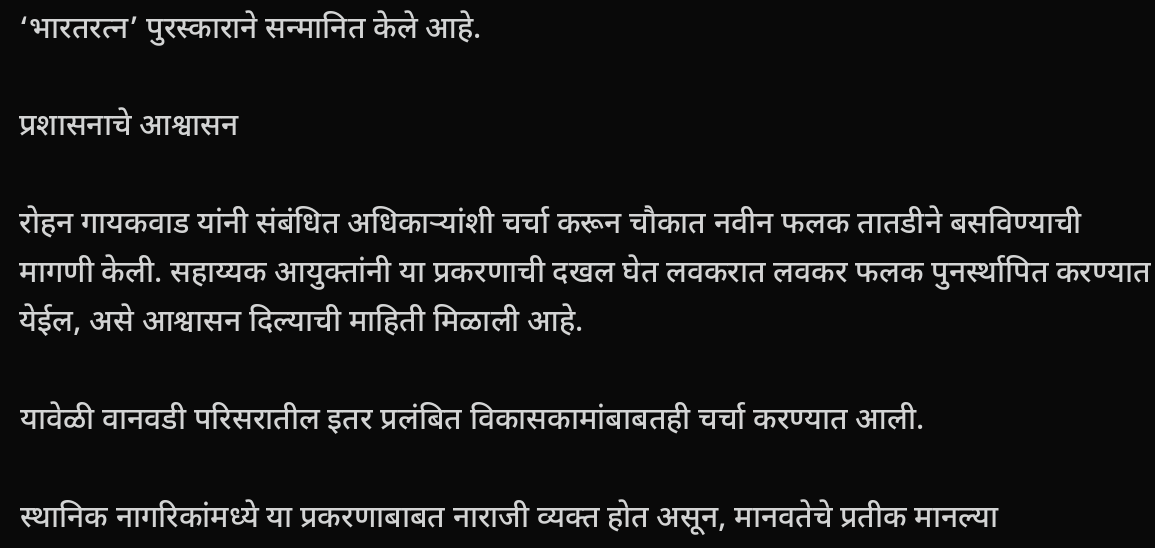‘भारतरत्न’ पुरस्काराने सन्मानित केले आहे.

प्रशासनाचे आश्वासन

रोहन गायकवाड यांनी संबंधित अधिकाऱ्यांशी चर्चा करून चौकात नवीन फलक तातडीने बसविण्याची मागणी केली. सहाय्यक आयुक्तांनी या प्रकरणाची दखल घेत लवकरात लवकर फलक पुनर्स्थापित करण्यात येईल, असे आश्वासन दिल्याची माहिती मिळाली आहे.

यावेळी वानवडी परिसरातील इतर प्रलंबित विकासकामांबाबतही चर्चा करण्यात आली.

स्थानिक नागरिकांमध्ये या प्रकरणाबाबत नाराजी व्यक्त होत असून, मानवतेचे प्रतीक मानल्या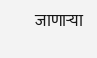जाणाऱ्या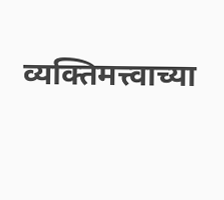व्यक्तिमत्त्वाच्या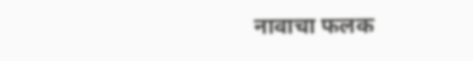नावाचा फलक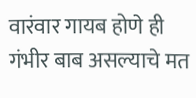वारंवार गायब होणे ही गंभीर बाब असल्याचे मत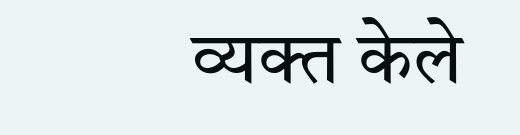व्यक्त केले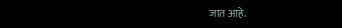जात आहे.